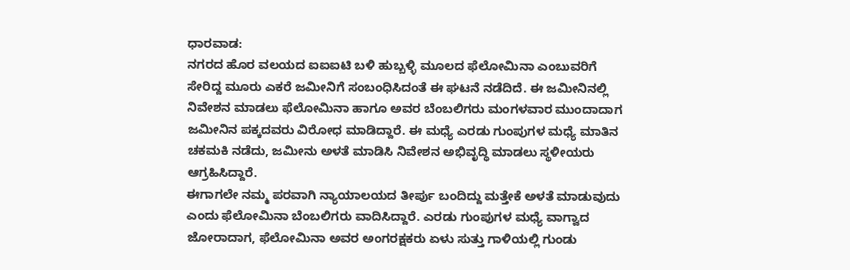ಧಾರವಾಡ:
ನಗರದ ಹೊರ ವಲಯದ ಐಐಐಟಿ ಬಳಿ ಹುಬ್ಬಳ್ಳಿ ಮೂಲದ ಫೆಲೋಮಿನಾ ಎಂಬುವರಿಗೆ ಸೇರಿದ್ದ ಮೂರು ಎಕರೆ ಜಮೀನಿಗೆ ಸಂಬಂಧಿಸಿದಂತೆ ಈ ಘಟನೆ ನಡೆದಿದೆ. ಈ ಜಮೀನಿನಲ್ಲಿ ನಿವೇಶನ ಮಾಡಲು ಫೆಲೋಮಿನಾ ಹಾಗೂ ಅವರ ಬೆಂಬಲಿಗರು ಮಂಗಳವಾರ ಮುಂದಾದಾಗ ಜಮೀನಿನ ಪಕ್ಕದವರು ವಿರೋಧ ಮಾಡಿದ್ದಾರೆ. ಈ ಮಧ್ಯೆ ಎರಡು ಗುಂಪುಗಳ ಮಧ್ಯೆ ಮಾತಿನ ಚಕಮಕಿ ನಡೆದು, ಜಮೀನು ಅಳತೆ ಮಾಡಿಸಿ ನಿವೇಶನ ಅಭಿವೃದ್ಧಿ ಮಾಡಲು ಸ್ಥಳೀಯರು ಆಗ್ರಹಿಸಿದ್ದಾರೆ.
ಈಗಾಗಲೇ ನಮ್ಮ ಪರವಾಗಿ ನ್ಯಾಯಾಲಯದ ತೀರ್ಪು ಬಂದಿದ್ದು ಮತ್ತೇಕೆ ಅಳತೆ ಮಾಡುವುದು ಎಂದು ಫೆಲೋಮಿನಾ ಬೆಂಬಲಿಗರು ವಾದಿಸಿದ್ದಾರೆ. ಎರಡು ಗುಂಪುಗಳ ಮಧ್ಯೆ ವಾಗ್ವಾದ ಜೋರಾದಾಗ, ಫೆಲೋಮಿನಾ ಅವರ ಅಂಗರಕ್ಷಕರು ಏಳು ಸುತ್ತು ಗಾಳಿಯಲ್ಲಿ ಗುಂಡು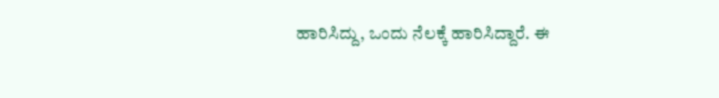ಹಾರಿಸಿದ್ದು, ಒಂದು ನೆಲಕ್ಕೆ ಹಾರಿಸಿದ್ದಾರೆ. ಈ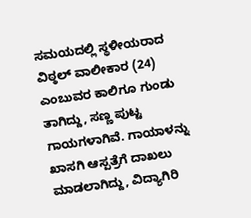ಸಮಯದಲ್ಲಿ ಸ್ಥಳೀಯರಾದ ವಿಠ್ಠಲ್ ವಾಲೀಕಾರ (24) ಎಂಬುವರ ಕಾಲಿಗೂ ಗುಂಡು ತಾಗಿದ್ದು, ಸಣ್ಣ ಪುಟ್ಟ ಗಾಯಗಳಾಗಿವೆ. ಗಾಯಾಳನ್ನು ಖಾಸಗಿ ಆಸ್ಪತ್ರೆಗೆ ದಾಖಲು ಮಾಡಲಾಗಿದ್ದು, ವಿದ್ಯಾಗಿರಿ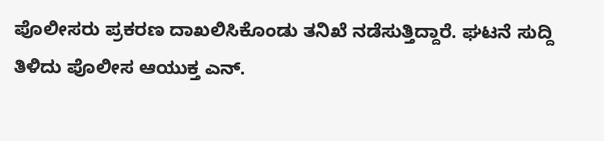ಪೊಲೀಸರು ಪ್ರಕರಣ ದಾಖಲಿಸಿಕೊಂಡು ತನಿಖೆ ನಡೆಸುತ್ತಿದ್ದಾರೆ. ಘಟನೆ ಸುದ್ದಿ ತಿಳಿದು ಪೊಲೀಸ ಆಯುಕ್ತ ಎನ್.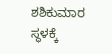ಶಶಿಕುಮಾರ ಸ್ಥಳಕ್ಕೆ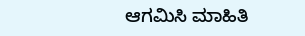ಆಗಮಿಸಿ ಮಾಹಿತಿ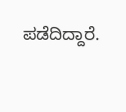ಪಡೆದಿದ್ದಾರೆ.